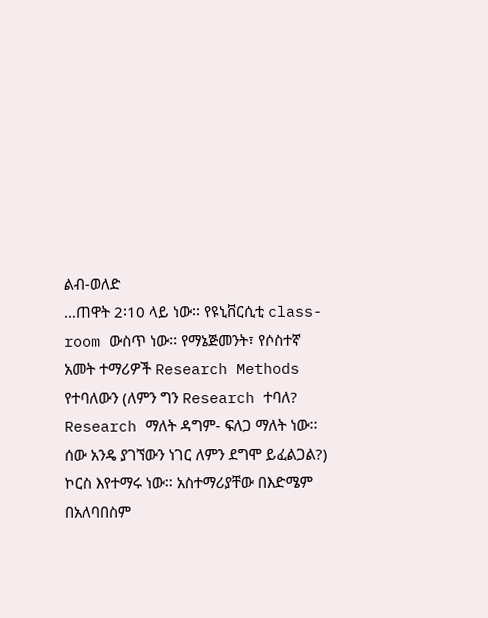ልብ-ወለድ
…ጠዋት 2፡10 ላይ ነው፡፡ የዩኒቨርሲቲ class-room ውስጥ ነው፡፡ የማኔጅመንት፣ የሶስተኛ አመት ተማሪዎች Research Methods የተባለውን (ለምን ግን Research ተባለ? Research ማለት ዳግም- ፍለጋ ማለት ነው፡፡ ሰው አንዴ ያገኘውን ነገር ለምን ደግሞ ይፈልጋል?) ኮርስ እየተማሩ ነው፡፡ አስተማሪያቸው በእድሜም በአለባበስም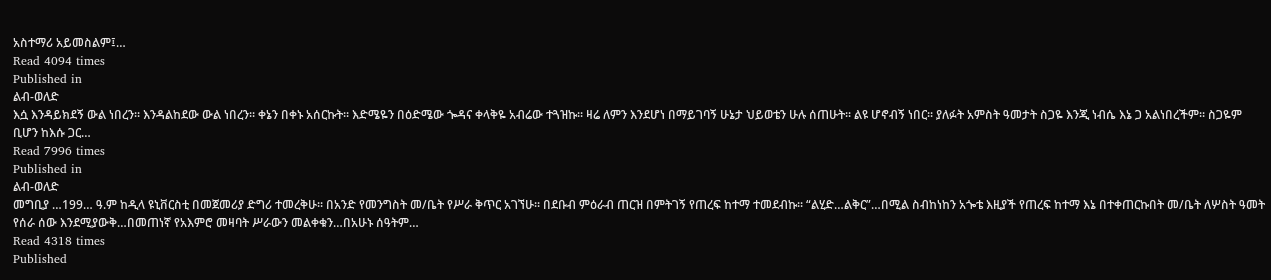አስተማሪ አይመስልም፤…
Read 4094 times
Published in
ልብ-ወለድ
እሷ እንዳይክደኝ ውል ነበረን፡፡ እንዳልከደው ውል ነበረን፡፡ ቀኔን በቀኑ አሰርኩት፡፡ እድሜዬን በዕድሜው ጐዳና ቀላቅዬ አብሬው ተጓዝኩ፡፡ ዛሬ ለምን እንደሆነ በማይገባኝ ሁኔታ ህይወቴን ሁሉ ሰጠሁት፡፡ ልዩ ሆኖብኝ ነበር፡፡ ያለፉት አምስት ዓመታት ስጋዬ እንጂ ነብሴ እኔ ጋ አልነበረችም፡፡ ስጋዬም ቢሆን ከእሱ ጋር…
Read 7996 times
Published in
ልብ-ወለድ
መግቢያ …199… ዓ.ም ከዲላ ዩኒቨርስቲ በመጀመሪያ ድግሪ ተመረቅሁ፡፡ በአንድ የመንግስት መ/ቤት የሥራ ቅጥር አገኘሁ፡፡ በደቡብ ምዕራብ ጠርዝ በምትገኝ የጠረፍ ከተማ ተመደብኩ፡፡ “ልሂድ…ልቅር”…በሚል ስብከነከን አጐቴ እዚያች የጠረፍ ከተማ እኔ በተቀጠርኩበት መ/ቤት ለሦስት ዓመት የሰራ ሰው እንደሚያውቅ…በመጠነኛ የአእምሮ መዛባት ሥራውን መልቀቁን…በአሁኑ ሰዓትም…
Read 4318 times
Published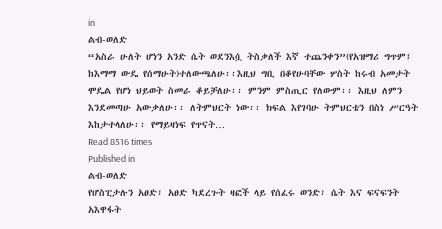in
ልብ-ወለድ
“አስራ ሁለት ሆነን አንድ ሴት ወደንእሷ ትስቃለች እኛ ተጨንቀን”(የአዝማሪ ግጥም፤ ከእማማ ውዴ የሰማሁት)ተለውጫለሁ፡፡እዚህ ግቢ በቆየሁባቸው ሦስት ከሩብ አመታት ሞዴል የሆነ ህይወት ስመራ ቆይቻለሁ፡፡ ምንም ምስጢር የለውም፡፡ እዚህ ለምን እንደመጣሁ አውቃለሁ፡፡ ለትምህርት ነው፡፡ ክፍል እየገባሁ ትምህርቴን በስነ ሥርዓት እከታተላለሁ፡፡ የማይዛነፍ የጥናት…
Read 8516 times
Published in
ልብ-ወለድ
የሆስፒታሉን አፀድ፣ አፀድ ካደረጉት ዛፎች ላይ የሰፈሩ ወንድ፣ ሴት እና ፍናፍንት አእዋፋት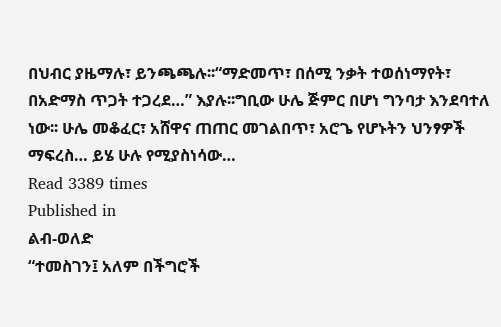በህብር ያዜማሉ፣ ይንጫጫሉ፡፡“ማድመጥ፣ በሰሚ ንቃት ተወሰነማየት፣ በአድማስ ጥጋት ተጋረደ…” እያሉ፡፡ግቢው ሁሌ ጅምር በሆነ ግንባታ እንደባተለ ነው፡፡ ሁሌ መቆፈር፣ አሸዋና ጠጠር መገልበጥ፣ አሮጌ የሆኑትን ህንፃዎች ማፍረስ… ይሄ ሁሉ የሚያስነሳው…
Read 3389 times
Published in
ልብ-ወለድ
“ተመስገን፤ አለም በችግሮች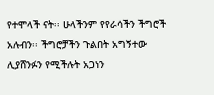የተሞላች ናት፡፡ ሁላችንም የየራሳችን ችግሮች አሉብን፡፡ ችግሮቻችን ጉልበት አግኝተው ሊያሸንፉን የሚችሉት አጋነን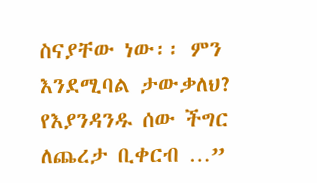ስናያቸው ነው፡፡ ምን እንደሚባል ታውቃለህ? የእያንዳንዱ ሰው ችግር ለጨረታ ቢቀርብ …”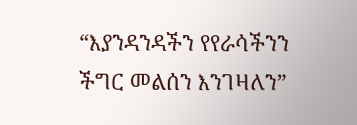“እያንዳንዳችን የየራሳችንን ችግር መልሰን እንገዛለን”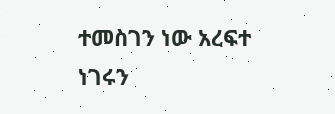ተመስገን ነው አረፍተ ነገሩን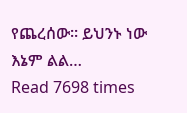የጨረሰው፡፡ ይህንኑ ነው እኔም ልል…
Read 7698 times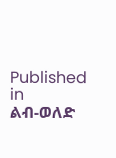Published in
ልብ-ወለድ